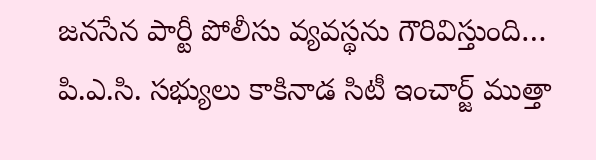జనసేన పార్టీ పోలీసు వ్యవస్థను గౌరివిస్తుంది… పి.ఎ.సి. సభ్యులు కాకినాడ సిటీ ఇంచార్జ్ ముత్తా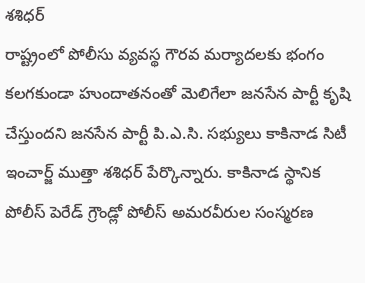శశిధర్
రాష్ట్రంలో పోలీసు వ్యవస్థ గౌరవ మర్యాదలకు భంగం కలగకుండా హుందాతనంతో మెలిగేలా జనసేన పార్టీ కృషి చేస్తుందని జనసేన పార్టీ పి.ఎ.సి. సభ్యులు కాకినాడ సిటీ ఇంచార్జ్ ముత్తా శశిధర్ పేర్కొన్నారు. కాకినాడ స్థానిక పోలీస్ పెరేడ్ గ్రౌండ్లో పోలీస్ అమరవీరుల సంస్మరణ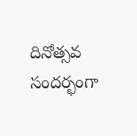దినోత్సవ సందర్భంగా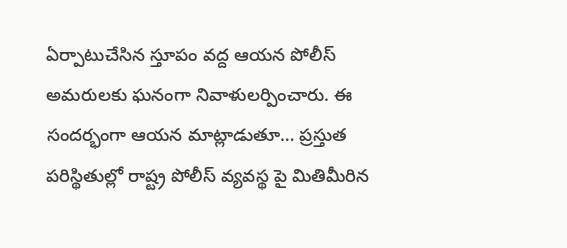ఏర్పాటుచేసిన స్తూపం వద్ద ఆయన పోలీస్ అమరులకు ఘనంగా నివాళులర్పించారు. ఈ సందర్భంగా ఆయన మాట్లాడుతూ… ప్రస్తుత పరిస్థితుల్లో రాష్ట్ర పోలీస్ వ్యవస్థ పై మితిమీరిన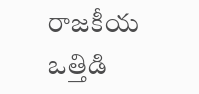రాజకీయ ఒత్తిడి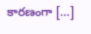కారణంగా […]